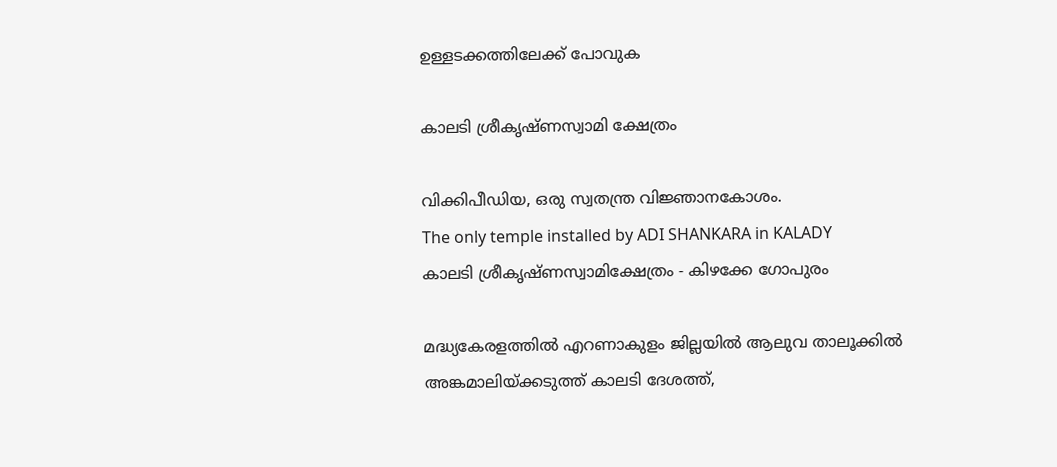ഉള്ളടക്കത്തിലേക്ക് പോവുക

കാലടി ശ്രീകൃഷ്ണ‍സ്വാമി ക്ഷേത്രം

വിക്കിപീഡിയ, ഒരു സ്വതന്ത്ര വിജ്ഞാനകോശം.
The only temple installed by ADI SHANKARA in KALADY
കാലടി ശ്രീകൃഷ്ണസ്വാമിക്ഷേത്രം - കിഴക്കേ ഗോപുരം

മദ്ധ്യകേരളത്തിൽ എറണാകുളം ജില്ലയിൽ ആലുവ താലൂക്കിൽ അങ്കമാലിയ്ക്കടുത്ത് കാലടി ദേശത്ത്,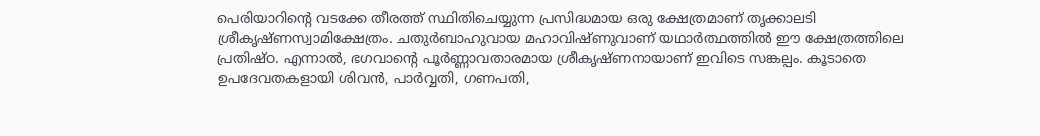പെരിയാറിന്റെ വടക്കേ തീരത്ത് സ്ഥിതിചെയ്യുന്ന പ്രസിദ്ധമായ ഒരു ക്ഷേത്രമാണ് തൃക്കാലടി ശ്രീകൃഷ്ണസ്വാമിക്ഷേത്രം. ചതുർബാഹുവായ മഹാവിഷ്ണുവാണ് യഥാർത്ഥത്തിൽ ഈ ക്ഷേത്രത്തിലെ പ്രതിഷ്ഠ. എന്നാൽ, ഭഗവാന്റെ പൂർണ്ണാവതാരമായ ശ്രീകൃഷ്ണനായാണ് ഇവിടെ സങ്കല്പം. കൂടാതെ ഉപദേവതകളായി ശിവൻ, പാർവ്വതി, ഗണപതി,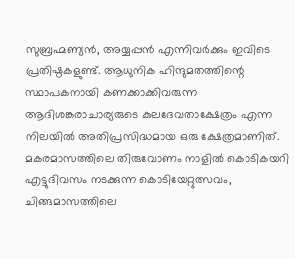സുബ്രഹ്മണ്യൻ, അയ്യപ്പൻ എന്നിവർക്കും ഇവിടെ പ്രതിഷ്ഠകളുണ്ട്. ആധുനിക ഹിന്ദുമതത്തിന്റെ സ്ഥാപകനായി കണക്കാക്കിവരുന്ന ആദിശങ്കരാചാര്യരുടെ കുലദേവതാക്ഷേത്രം എന്ന നിലയിൽ അതിപ്രസിദ്ധമായ ഒരു ക്ഷേത്രമാണിത്. മകരമാസത്തിലെ തിരുവോണം നാളിൽ കൊടികയറി എട്ടുദിവസം നടക്കുന്ന കൊടിയേറ്റുത്സവം, ചിങ്ങമാസത്തിലെ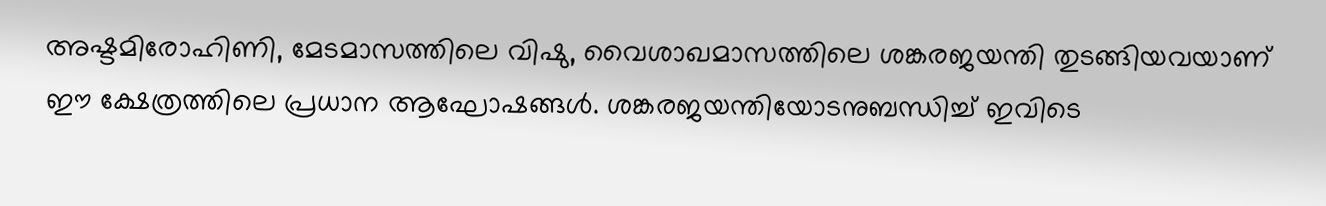അഷ്ടമിരോഹിണി, മേടമാസത്തിലെ വിഷു, വൈശാഖമാസത്തിലെ ശങ്കരജയന്തി തുടങ്ങിയവയാണ് ഈ ക്ഷേത്രത്തിലെ പ്രധാന ആഘോഷങ്ങൾ. ശങ്കരജയന്തിയോടനുബന്ധിച്ച് ഇവിടെ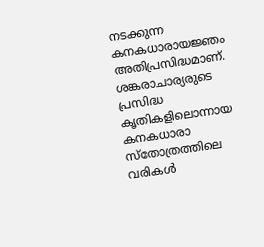നടക്കുന്ന കനകധാരായജ്ഞം അതിപ്രസിദ്ധമാണ്. ശങ്കരാചാര്യരുടെ പ്രസിദ്ധ കൃതികളിലൊന്നായ കനകധാരാ സ്തോത്രത്തിലെ വരികൾ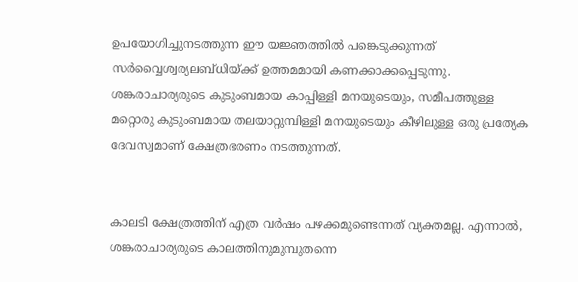ഉപയോഗിച്ചുനടത്തുന്ന ഈ യജ്ഞത്തിൽ പങ്കെടുക്കുന്നത് സർവ്വൈശ്വര്യലബ്ധിയ്ക്ക് ഉത്തമമായി കണക്കാക്കപ്പെടുന്നു. ശങ്കരാചാര്യരുടെ കുടുംബമായ കാപ്പിള്ളി മനയുടെയും, സമീപത്തുള്ള മറ്റൊരു കുടുംബമായ തലയാറ്റുമ്പിള്ളി മനയുടെയും കീഴിലുള്ള ഒരു പ്രത്യേക ദേവസ്വമാണ് ക്ഷേത്രഭരണം നടത്തുന്നത്.


കാലടി ക്ഷേത്രത്തിന് എത്ര വർഷം പഴക്കമുണ്ടെന്നത് വ്യക്തമല്ല. എന്നാൽ, ശങ്കരാചാര്യരുടെ കാലത്തിനുമുമ്പുതന്നെ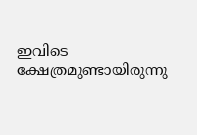ഇവിടെ ക്ഷേത്രമുണ്ടായിരുന്നു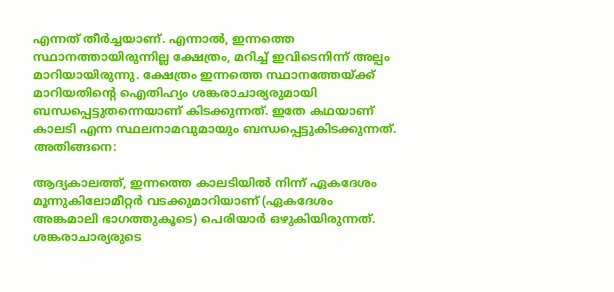എന്നത് തീർച്ചയാണ്. എന്നാൽ, ഇന്നത്തെ സ്ഥാനത്തായിരുന്നില്ല ക്ഷേത്രം, മറിച്ച് ഇവിടെനിന്ന് അല്പം മാറിയായിരുന്നു. ക്ഷേത്രം ഇന്നത്തെ സ്ഥാനത്തേയ്ക്ക് മാറിയതിന്റെ ഐതിഹ്യം ശങ്കരാചാര്യരുമായി ബന്ധപ്പെട്ടുതന്നെയാണ് കിടക്കുന്നത്. ഇതേ കഥയാണ് കാലടി എന്ന സ്ഥലനാമവുമായും ബന്ധപ്പെട്ടുകിടക്കുന്നത്. അതിങ്ങനെ:

ആദ്യകാലത്ത്, ഇന്നത്തെ കാലടിയിൽ നിന്ന് ഏകദേശം മൂന്നുകിലോമീറ്റർ വടക്കുമാറിയാണ് (ഏകദേശം അങ്കമാലി ഭാഗത്തുകൂടെ) പെരിയാർ ഒഴുകിയിരുന്നത്. ശങ്കരാചാര്യരുടെ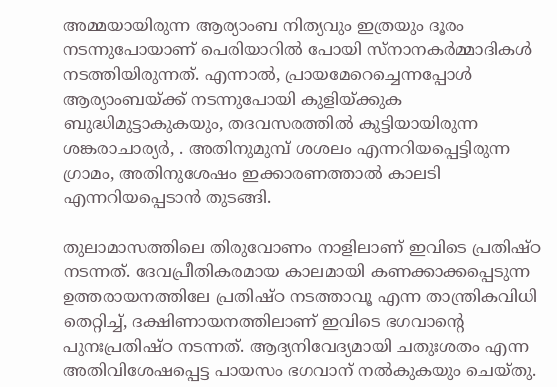അമ്മയായിരുന്ന ആര്യാംബ നിത്യവും ഇത്രയും ദൂരം നടന്നുപോയാണ് പെരിയാറിൽ പോയി സ്നാനകർമ്മാദികൾ നടത്തിയിരുന്നത്. എന്നാൽ, പ്രായമേറെച്ചെന്നപ്പോൾ ആര്യാംബയ്ക്ക് നടന്നുപോയി കുളിയ്ക്കുക ബുദ്ധിമുട്ടാകുകയും, തദവസരത്തിൽ കുട്ടിയായിരുന്ന ശങ്കരാചാര്യർ, . അതിനുമുമ്പ് ശശലം എന്നറിയപ്പെട്ടിരുന്ന ഗ്രാമം, അതിനുശേഷം ഇക്കാരണത്താൽ കാലടി എന്നറിയപ്പെടാൻ തുടങ്ങി.

തുലാമാസത്തിലെ തിരുവോണം നാളിലാണ് ഇവിടെ പ്രതിഷ്ഠ നടന്നത്. ദേവപ്രീതികരമായ കാലമായി കണക്കാക്കപ്പെടുന്ന ഉത്തരായനത്തിലേ പ്രതിഷ്ഠ നടത്താവൂ എന്ന താന്ത്രികവിധി തെറ്റിച്ച്, ദക്ഷിണായനത്തിലാണ് ഇവിടെ ഭഗവാന്റെ പുനഃപ്രതിഷ്ഠ നടന്നത്. ആദ്യനിവേദ്യമായി ചതുഃശതം എന്ന അതിവിശേഷപ്പെട്ട പായസം ഭഗവാന് നൽകുകയും ചെയ്തു.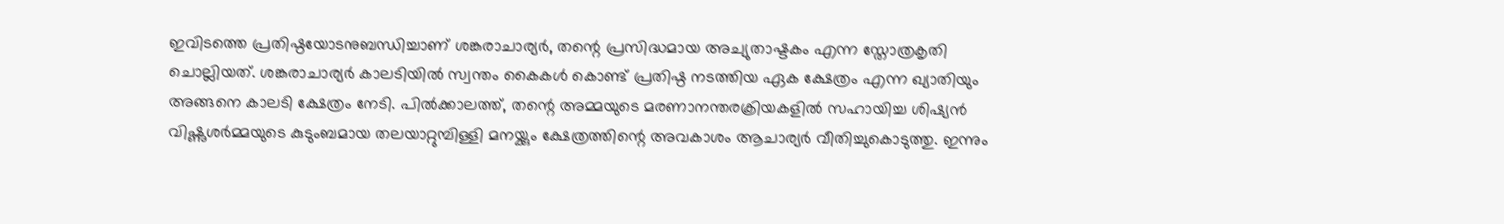ഇവിടത്തെ പ്രതിഷ്ഠയോടനുബന്ധിച്ചാണ് ശങ്കരാചാര്യർ, തന്റെ പ്രസിദ്ധമായ അച്യുതാഷ്ടകം എന്ന സ്തോത്രകൃതി ചൊല്ലിയത്. ശങ്കരാചാര്യർ കാലടിയിൽ സ്വന്തം കൈകൾ കൊണ്ട് പ്രതിഷ്ഠ നടത്തിയ ഏക ക്ഷേത്രം എന്ന ഖ്യാതിയും അങ്ങനെ കാലടി ക്ഷേത്രം നേടി. പിൽക്കാലത്ത്, തന്റെ അമ്മയുടെ മരണാനന്തരക്രിയകളിൽ സഹായിച്ച ശിഷ്യൻ വിഷ്ണുശർമ്മയുടെ കുടുംബമായ തലയാറ്റുമ്പിള്ളി മനയ്ക്കും ക്ഷേത്രത്തിന്റെ അവകാശം ആചാര്യർ വീതിച്ചുകൊടുത്തു. ഇന്നും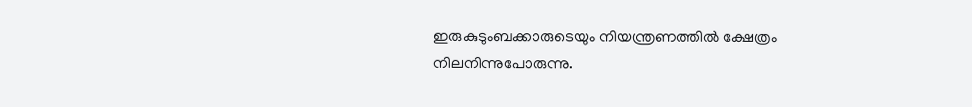ഇരുകുടുംബക്കാരുടെയും നിയന്ത്രണത്തിൽ ക്ഷേത്രം നിലനിന്നുപോരുന്നു.